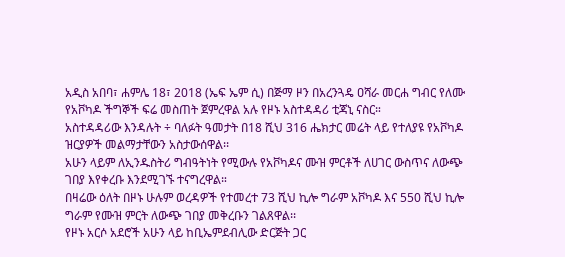አዲስ አበባ፣ ሐምሌ 18፣ 2018 (ኤፍ ኤም ሲ) በጅማ ዞን በአረንጓዴ ዐሻራ መርሐ ግብር የለሙ የአቮካዶ ችግኞች ፍሬ መስጠት ጀምረዋል አሉ የዞኑ አስተዳዳሪ ቲጃኒ ናስር።
አስተዳዳሪው እንዳሉት ÷ ባለፉት ዓመታት በ18 ሺህ 316 ሔክታር መሬት ላይ የተለያዩ የአቮካዶ ዝርያዎች መልማታቸውን አስታውሰዋል፡፡
አሁን ላይም ለኢንዱስትሪ ግብዓትነት የሚውሉ የአቮካዶና ሙዝ ምርቶች ለሀገር ውስጥና ለውጭ ገበያ እየቀረቡ እንደሚገኙ ተናግረዋል።
በዛሬው ዕለት በዞኑ ሁሉም ወረዳዎች የተመረተ 73 ሺህ ኪሎ ግራም አቮካዶ እና 550 ሺህ ኪሎ ግራም የሙዝ ምርት ለውጭ ገበያ መቅረቡን ገልጸዋል፡፡
የዞኑ አርሶ አደሮች አሁን ላይ ከቢኤምደብሊው ድርጅት ጋር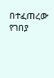በተፈጠረው የገበያ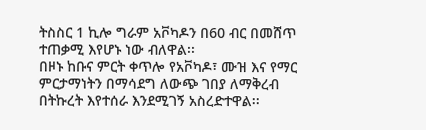ትስስር 1 ኪሎ ግራም አቮካዶን በ60 ብር በመሸጥ ተጠቃሚ እየሆኑ ነው ብለዋል፡፡
በዞኑ ከቡና ምርት ቀጥሎ የአቮካዶ፣ ሙዝ እና የማር ምርታማነትን በማሳደግ ለውጭ ገበያ ለማቅረብ በትኩረት እየተሰራ እንደሚገኝ አስረድተዋል፡፡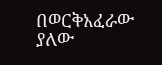በወርቅአፈራው ያለው